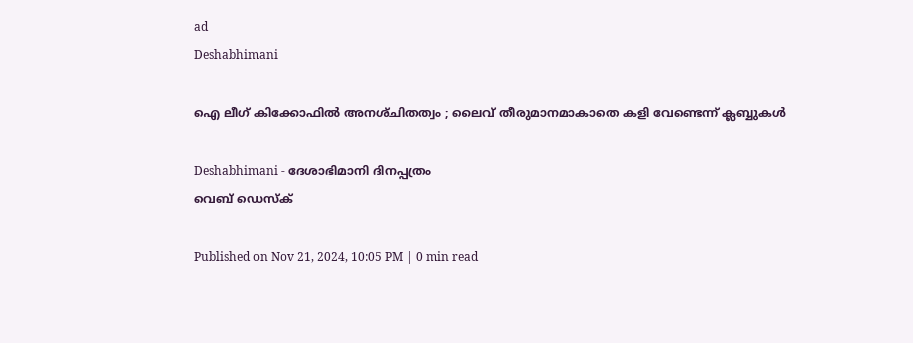ad
Deshabhimani

ഐ ലീഗ്‌ കിക്കോഫിൽ അനശ്‌ചിതത്വം ; ലൈവ്‌ തീരുമാനമാകാതെ കളി വേണ്ടെന്ന്‌ ക്ലബ്ബുകൾ

Deshabhimani - ദേശാഭിമാനി ദിനപ്പത്രം
വെബ് ഡെസ്ക്

Published on Nov 21, 2024, 10:05 PM | 0 min read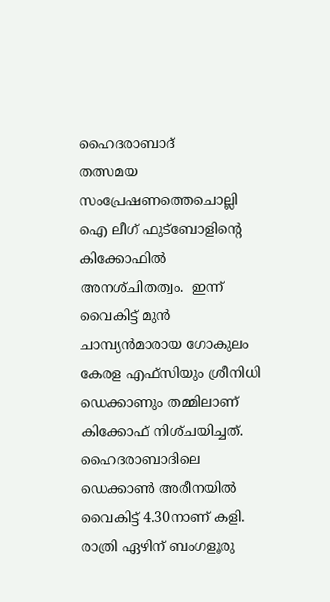ഹൈദരാബാദ്‌
തത്സമയ സംപ്രേഷണത്തെചൊല്ലി ഐ ലീഗ്‌ ഫുട്‌ബോളിന്റെ കിക്കോഫിൽ അനശ്‌ചിതത്വം.  ഇന്ന്‌ വൈകിട്ട്‌ മുൻ ചാമ്പ്യൻമാരായ ഗോകുലം കേരള എഫ്‌സിയും ശ്രീനിധി ഡെക്കാണും തമ്മിലാണ്‌ കിക്കോഫ്‌ നിശ്‌ചയിച്ചത്‌.  ഹൈദരാബാദിലെ ഡെക്കാൺ അരീനയിൽ വൈകിട്ട്‌ 4.30നാണ്‌ കളി. രാത്രി ഏഴിന്‌ ബംഗളൂരു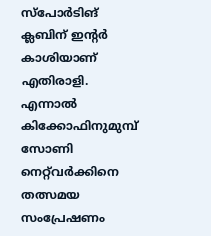സ്‌പോർടിങ്‌ ക്ലബിന്‌ ഇന്റർ കാശിയാണ്‌ എതിരാളി. എന്നാൽ കിക്കോഫിനുമുമ്പ്‌ സോണി നെറ്റ്‌വർക്കിനെ തത്സമയ സംപ്രേഷണം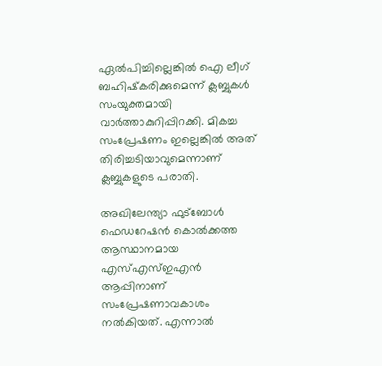ഏൽപിച്ചില്ലെങ്കിൽ ഐ ലീഗ്‌ ബഹിഷ്‌കരിക്കുമെന്ന്‌ ക്ലബ്ബുകൾ സംയുക്തമായി വാർത്താകുറിപ്പിറക്കി. മികച്ച സംപ്രേഷണം ഇല്ലെങ്കിൽ അത്‌ തിരിച്ചടിയാവുമെന്നാണ്‌ ക്ലബ്ബുകളുടെ പരാതി.

അഖിലേന്ത്യാ ഫുട്‌ബോൾ ഫെഡറേഷൻ കൊൽക്കത്ത ആസ്ഥാനമായ എസ്‌എസ്‌ഇഎൻ ആപ്പിനാണ്‌ സംപ്രേഷണാവകാശം നൽകിയത്‌. എന്നാൽ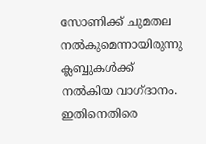സോണിക്ക്‌ ചുമതല നൽകുമെന്നായിരുന്നു ക്ലബ്ബുകൾക്ക്‌ നൽകിയ വാഗ്‌ദാനം. ഇതിനെതിരെ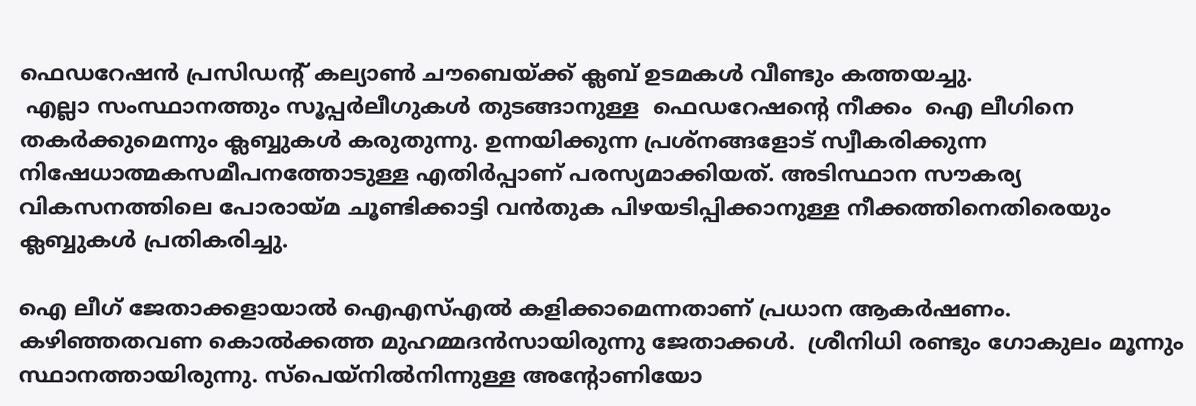ഫെഡറേഷൻ പ്രസിഡന്റ്‌ കല്യാൺ ചൗബെയ്‌ക്ക്‌ ക്ലബ്‌ ഉടമകൾ വീണ്ടും കത്തയച്ചു.
 എല്ലാ സംസ്ഥാനത്തും സൂപ്പർലീഗുകൾ തുടങ്ങാനുള്ള  ഫെഡറേഷന്റെ നീക്കം  ഐ ലീഗിനെ തകർക്കുമെന്നും ക്ലബ്ബുകൾ കരുതുന്നു. ഉന്നയിക്കുന്ന പ്രശ്‌നങ്ങളോട്‌ സ്വീകരിക്കുന്ന നിഷേധാത്മകസമീപനത്തോടുള്ള എതിർപ്പാണ്‌ പരസ്യമാക്കിയത്‌. അടിസ്ഥാന സൗകര്യ വികസനത്തിലെ പോരായ്‌മ ചൂണ്ടിക്കാട്ടി വൻതുക പിഴയടിപ്പിക്കാനുള്ള നീക്കത്തിനെതിരെയും ക്ലബ്ബുകൾ പ്രതികരിച്ചു.

ഐ ലീഗ്‌ ജേതാക്കളായാൽ ഐഎസ്‌എൽ കളിക്കാമെന്നതാണ്‌ പ്രധാന ആകർഷണം. കഴിഞ്ഞതവണ കൊൽക്കത്ത മുഹമ്മദൻസായിരുന്നു ജേതാക്കൾ.  ശ്രീനിധി രണ്ടും ഗോകുലം മൂന്നും സ്ഥാനത്തായിരുന്നു. സ്‌പെയ്‌നിൽനിന്നുള്ള അന്റോണിയോ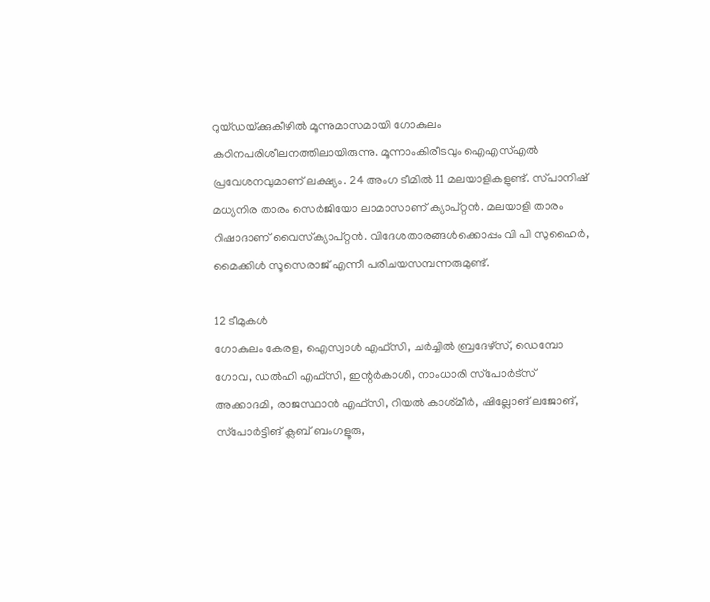റുയ്‌ഡയ്‌ക്കുകീഴിൽ മൂന്നുമാസമായി ഗോകുലം കഠിനപരിശീലനത്തിലായിരുന്നു. മൂന്നാംകിരീടവും ഐഎസ്‌എൽ പ്രവേശനവുമാണ്‌ ലക്ഷ്യം. 24 അംഗ ടീമിൽ 11 മലയാളികളുണ്ട്‌. സ്‌പാനിഷ്‌ മധ്യനിര താരം സെർജിയോ ലാമാസാണ്‌ ക്യാപ്‌റ്റൻ. മലയാളി താരം റിഷാദാണ്‌ വൈസ്‌ക്യാപ്‌റ്റൻ. വിദേശതാരങ്ങൾക്കൊപ്പം വി പി സുഹൈർ, മൈക്കിൾ സൂസെരാജ്‌ എന്നീ പരിചയസമ്പന്നരുമുണ്ട്‌.

12 ടീമുകൾ
ഗോകുലം കേരള, ഐസ്വാൾ എഫ്‌സി, ചർച്ചിൽ ബ്രദേഴ്‌സ്‌, ഡെമ്പോ ഗോവ, ഡൽഹി എഫ്‌സി, ഇന്റർകാശി, നാംധാരി സ്‌പോർട്‌സ്‌ അക്കാദമി, രാജസ്ഥാൻ എഫ്‌സി, റിയൽ കാശ്‌മീർ, ഷില്ലോങ് ലജോങ്, സ്‌പോർട്ടിങ് ക്ലബ് ബംഗളൂരു,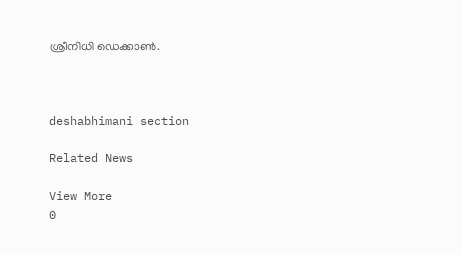ശ്രീനിധി ഡെക്കാൺ.



deshabhimani section

Related News

View More
0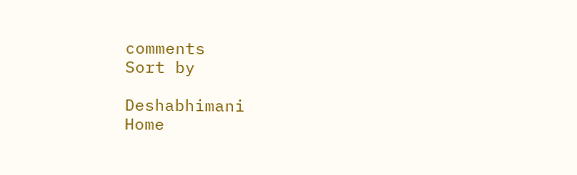comments
Sort by

Deshabhimani
Home